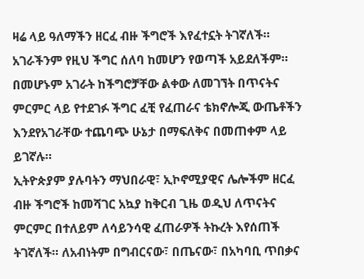ዛሬ ላይ ዓለማችን ዘርፈ ብዙ ችግሮች እየፈተኗት ትገኛለች። አገራችንም የዚህ ችግር ሰለባ ከመሆን የወጣች አይደለችም። በመሆኑም አገራት ከችግሮቻቸው ልቀው ለመገኘት በጥናትና ምርምር ላይ የተደገፉ ችግር ፈቺ የፈጠራና ቴክኖሎጂ ውጤቶችን እንደየአገራቸው ተጨባጭ ሁኔታ በማፍለቅና በመጠቀም ላይ ይገኛሉ።
ኢትዮጵያም ያሉባትን ማህበራዊ፣ ኢኮኖሚያዊና ሌሎችም ዘርፈ ብዙ ችግሮች ከመሻገር አኳያ ከቅርብ ጊዜ ወዲህ ለጥናትና ምርምር በተለይም ለሳይንሳዊ ፈጠራዎች ትኩረት እየሰጠች ትገኛለች። ለአብነትም በግብርናው፣ በጤናው፣ በአካባቢ ጥበቃና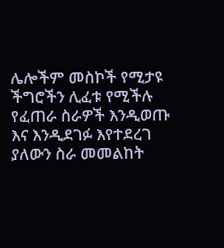ሌሎችም መስኮች የሚታዩ ችግሮችን ሊፈቱ የሚችሉ የፈጠራ ስራዎች እንዲወጡ እና እንዲደገፉ እየተደረገ ያለውን ስራ መመልከት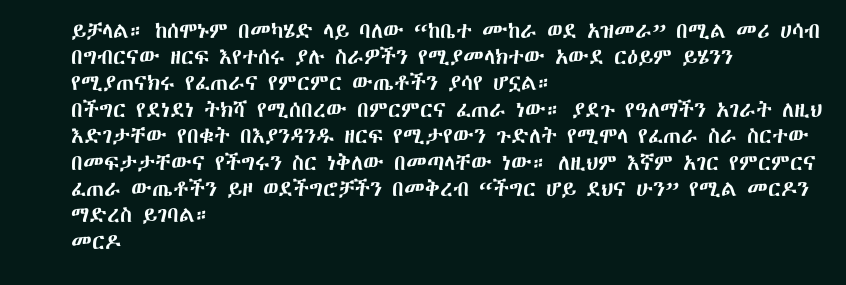ይቻላል። ከሰሞኑም በመካሄድ ላይ ባለው “ከቤተ ሙከራ ወደ አዝመራ” በሚል መሪ ሀሳብ በግብርናው ዘርፍ እየተሰሩ ያሉ ስራዎችን የሚያመላክተው አውደ ርዕይም ይሄንን የሚያጠናክሩ የፈጠራና የምርምር ውጤቶችን ያሳየ ሆኗል።
በችግር የደነደነ ትክሻ የሚሰበረው በምርምርና ፈጠራ ነው። ያደጉ የዓለማችን አገራት ለዚህ እድገታቸው የበቁት በእያንዳንዱ ዘርፍ የሚታየውን ጉድለት የሚሞላ የፈጠራ ስራ ስርተው በመፍታታቸውና የችግሩን ስር ነቅለው በመጣላቸው ነው። ለዚህም እኛም አገር የምርምርና ፈጠራ ውጤቶችን ይዞ ወደችግሮቻችን በመቅረብ “ችግር ሆይ ደህና ሁን” የሚል መርዶን ማድረስ ይገባል።
መርዶ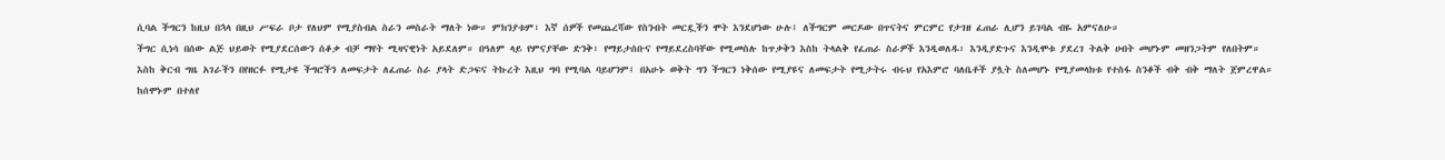ሲባል ችግርን ከዚህ በኋላ በዚህ ሥፍራ ቦታ የለህም የሚያስብል ስራን መስራት ማለት ነው። ምክንያቱም፣ እኛ ሰዎች የመጨረሻው የስንብት መርዷችን ሞት እንደሆነው ሁሉ፤ ለችግርም መርዶው በጥናትና ምርምር የታገዘ ፈጠራ ሊሆን ይገባል ብዬ አምናለሁ።
ችግር ሲነሳ በሰው ልጅ ህይወት የሚያደርሰውን ሰቆቃ ብቻ ማየት ሚዛናዊነት አይደለም። በዓለም ላይ የምናያቸው ድንቅ፣ የማይታሰቡና የማይደረስባቸው የሚመስሉ ከጥቃቅን እስከ ትላልቅ የፈጠራ ስራዎች እንዲወለዱ፣ እንዲያድጉና እንዲሞቱ ያደረገ ትልቅ ሀብት መሆኑም መዘንጋትም የለበትም።
እስከ ቅርብ ግዜ አገራችን በየዘርፉ የሚታዩ ችግሮችን ለመፍታት ለፈጠራ ስራ ያላት ድጋፍና ትኩረት እዚህ ግባ የሚባል ባይሆንም፤ በአሁኑ ወቅት ግን ችግርን ነቅሰው የሚያዩና ለመፍታት የሚታትሩ ብሩህ የአእምሮ ባለቤቶች ያሏት ስለመሆኑ የሚያመላክቱ የተስፋ ስንቆች ብቅ ብቅ ማለት ጀምረዋል።
ከሰሞኑም በተለየ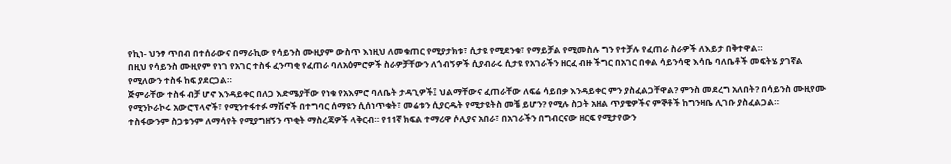የኪነ- ህንፃ ጥበብ በተሰራውና በማራኪው የሳይንስ ሙዚያም ውስጥ እነዚህ ለመቁጠር የሚያታክቱ፣ ሲታዩ የሚደንቁ፣ የማይቻል የሚመስሉ ግን የተቻሉ የፈጠራ ስራዎች ለእይታ በቅተዋል።
በዚህ የሳይንስ ሙዚየም የነገ የአገር ተስፋ ፈንጣቂ የፈጠራ ባለአዕምሮዎች ስራዎቻቸውን ለጎብኝዎች ሲያብራሩ ሲታዩ የአገራችን ዘርፈ ብዙ ችግር በአገር በቀል ሳይንሳዊ እሳቤ ባለቤቶች መፍትሄ ያገኛል የሚለውን ተስፋ ከፍ ያደርጋል።
ጅምራቸው ተስፋ ብቻ ሆኖ እንዳይቀር በለጋ እድሜያቸው የነቁ የአእምሮ ባለቤት ታዳጊዎች፤ ህልማቸውና ፈጠራቸው ለፍሬ ሳይበቃ እንዳይቀር ምን ያስፈልጋቸዋል? ምንስ መደረግ አለበት? በሳይንስ ሙዚየሙ የሚንኮራኮሩ አውሮፕላኖች፣ የሚንተፋተፉ ማሽኖች በተግባር ሰማዩን ሲሰነጥቁት፣ መሬቱን ሲያርዱት የሚታዩትስ መቼ ይሆን? የሚሉ ስጋት አዘል ጥያቄዎችና ምኞቶች ከግንዛቤ ሊገቡ ያስፈልጋል።
ተስፋውንም ስጋቱንም ለማሳየት የሚያግዘኝን ጥቂት ማስረጃዎች ላቅርብ። የ11ኛ ክፍል ተማሪዋ ሶሊያና አበራ፣ በአገራችን በግብርናው ዘርፍ የሚታየውን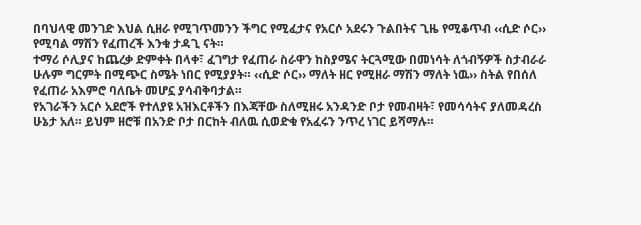በባህላዊ መንገድ እህል ሲዘራ የሚገጥመንን ችግር የሚፈታና የአርሶ አደሩን ጉልበትና ጊዜ የሚቆጥብ ‹‹ሲድ ሶር›› የሚባል ማሽን የፈጠረች እንቁ ታዳጊ ናት።
ተማሪ ሶሊያና ከጨረቃ ድምቀት በላቀ፣ ፈገግታ የፈጠራ ስራዋን ከስያሜና ትርጓሚው በመነሳት ለጎብኝዎች ስታብራራ ሁሉም ግርምት በሚጭር ስሜት ነበር የሚያያት። ‹‹ሲድ ሶር›› ማለት ዘር የሚዘራ ማሽን ማለት ነዉ›› ስትል የበሰለ የፈጠራ አእምሮ ባለቤት መሆኗ ያሳብቅባታል።
የአገራችን አርሶ አደሮች የተለያዩ አዝእርቶችን በእጃቸው ስለሚዘሩ አንዳንድ ቦታ የመብዛት፣ የመሳሳትና ያለመዳረስ ሁኔታ አለ። ይህም ዘሮቹ በአንድ ቦታ በርከት ብለዉ ሲወድቁ የአፈሩን ንጥረ ነገር ይሻማሉ።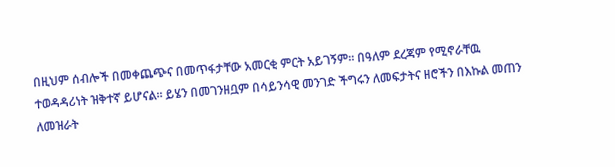በዚህም ሰብሎች በመቀጨጭና በመጥፋታቸው አመርቂ ምርት አይገኝም። በዓለም ደረጃም የሚኖራቸዉ ተወዳዳሪነት ዝቅተኛ ይሆናል። ይሄን በመገንዘቧም በሳይንሳዊ መንገድ ችግሩን ለመፍታትና ዘሮችን በእኩል መጠን ለመዝራት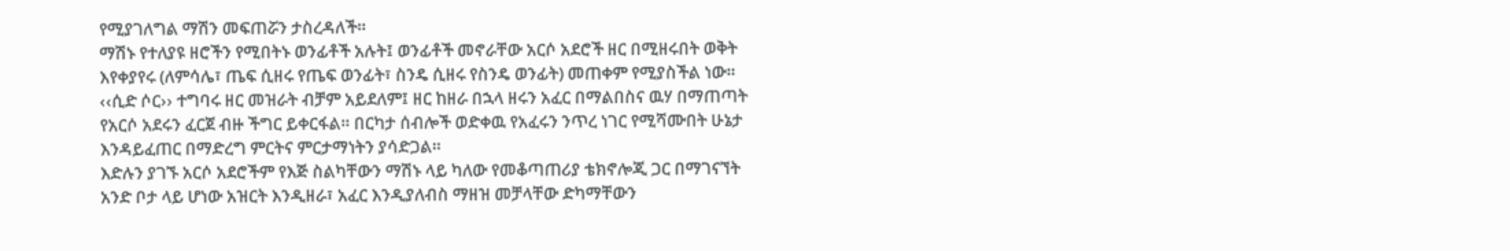የሚያገለግል ማሽን መፍጠሯን ታስረዳለች።
ማሽኑ የተለያዩ ዘሮችን የሚበትኑ ወንፊቶች አሉት፤ ወንፊቶች መኖራቸው አርሶ አደሮች ዘር በሚዘሩበት ወቅት እየቀያየሩ (ለምሳሌ፣ ጤፍ ሲዘሩ የጤፍ ወንፊት፣ ስንዴ ሲዘሩ የስንዴ ወንፊት) መጠቀም የሚያስችል ነው።
‹‹ሲድ ሶር›› ተግባሩ ዘር መዝራት ብቻም አይደለም፤ ዘር ከዘራ በኋላ ዘሩን አፈር በማልበስና ዉሃ በማጠጣት የአርሶ አደሩን ፈርጀ ብዙ ችግር ይቀርፋል። በርካታ ሰብሎች ወድቀዉ የአፈሩን ንጥረ ነገር የሚሻሙበት ሁኔታ እንዳይፈጠር በማድረግ ምርትና ምርታማነትን ያሳድጋል።
እድሉን ያገኙ አርሶ አደሮችም የእጅ ስልካቸውን ማሽኑ ላይ ካለው የመቆጣጠሪያ ቴክኖሎጂ ጋር በማገናኘት አንድ ቦታ ላይ ሆነው አዝርት እንዲዘራ፣ አፈር እንዲያለብስ ማዘዝ መቻላቸው ድካማቸውን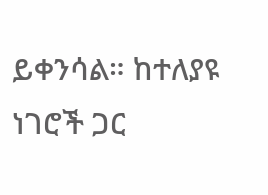ይቀንሳል። ከተለያዩ ነገሮች ጋር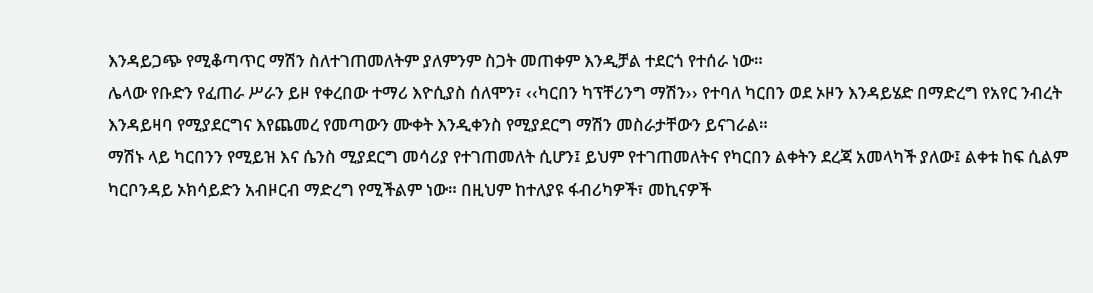እንዳይጋጭ የሚቆጣጥር ማሽን ስለተገጠመለትም ያለምንም ስጋት መጠቀም እንዲቻል ተደርጎ የተሰራ ነው።
ሌላው የቡድን የፈጠራ ሥራን ይዞ የቀረበው ተማሪ እዮሲያስ ሰለሞን፣ ‹‹ካርበን ካፕቸሪንግ ማሽን›› የተባለ ካርበን ወደ ኦዞን እንዳይሄድ በማድረግ የአየር ንብረት እንዳይዛባ የሚያደርግና እየጨመረ የመጣውን ሙቀት እንዲቀንስ የሚያደርግ ማሽን መስራታቸውን ይናገራል።
ማሽኑ ላይ ካርበንን የሚይዝ እና ሴንስ ሚያደርግ መሳሪያ የተገጠመለት ሲሆን፤ ይህም የተገጠመለትና የካርበን ልቀትን ደረጃ አመላካች ያለው፤ ልቀቱ ከፍ ሲልም ካርቦንዳይ ኦክሳይድን አብዞርብ ማድረግ የሚችልም ነው። በዚህም ከተለያዩ ፋብሪካዎች፣ መኪናዎች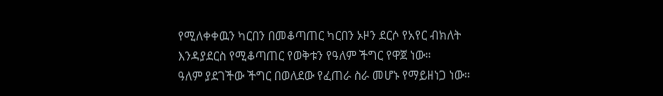የሚለቀቀዉን ካርበን በመቆጣጠር ካርበን ኦዞን ደርሶ የአየር ብክለት እንዳያደርስ የሚቆጣጠር የወቅቱን የዓለም ችግር የዋጀ ነው።
ዓለም ያደገችው ችግር በወለደው የፈጠራ ስራ መሆኑ የማይዘነጋ ነው።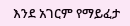እንደ አገርም የማይፈታ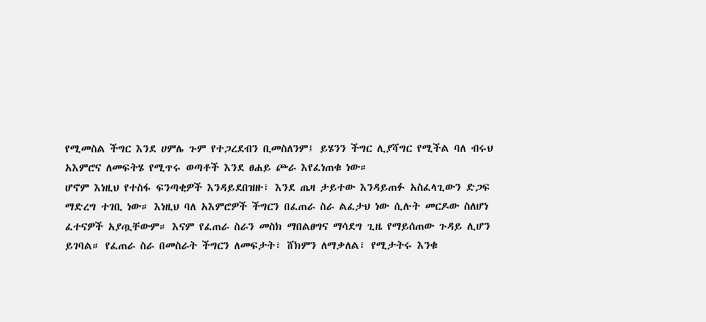የሚመስል ችግር እንደ ሀምሌ ጉም የተጋረደብን ቢመስለንም፤ ይሄንን ችግር ሊያሻግር የሚችል ባለ ብሩህ አእምሮና ለመፍትሄ የሚጥሩ ወጣቶች እንደ ፀሐይ ጮራ እየፈነጠቁ ነው።
ሆኖም እነዚህ የተስፋ ፍንጣቂዎች እንዳይደበዝዙ፣ እንደ ጤዛ ታይተው እንዳይጠፉ አስፈላጊውን ድጋፍ ማድረግ ተገቢ ነው። እነዚህ ባለ አእምሮዎች ችግርን በፈጠራ ስራ ልፈታህ ነው ሲሉት መርዶው ስለሆነ ፈተናዎች አያጧቸውም። እናም የፈጠራ ስራን መስክ ማበልፀግና ማሳደግ ጊዜ የማይሰጠው ጉዳይ ሊሆን ይገባል። የፈጠራ ስራ በመስራት ችግርን ለመፍታት፣ ሸክምን ለማቃለል፣ የሚታትሩ እንቁ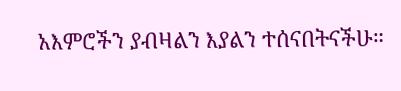አእምሮችን ያብዛልን እያልን ተሰናበትናችሁ።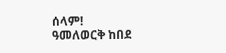ሰላም!
ዓመለወርቅ ከበደ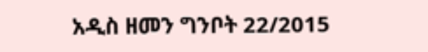አዲስ ዘመን ግንቦት 22/2015